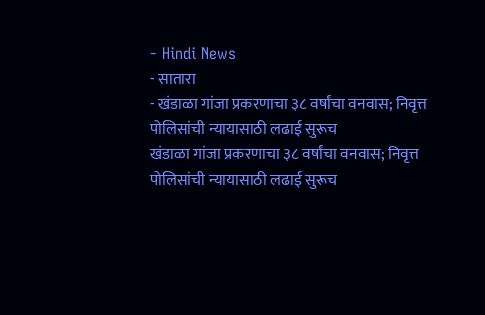- Hindi News
- सातारा
- खंडाळा गांजा प्रकरणाचा ३८ वर्षांचा वनवास; निवृत्त पोलिसांची न्यायासाठी लढाई सुरूच
खंडाळा गांजा प्रकरणाचा ३८ वर्षांचा वनवास; निवृत्त पोलिसांची न्यायासाठी लढाई सुरूच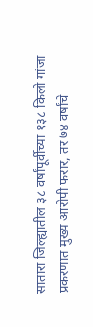सातारा जिल्ह्यातील ३८ वर्षांपूर्वीच्या १३८ किलो गांजा प्रकरणात मुख्य आरोपी फरार, तर ७४ वर्षांचे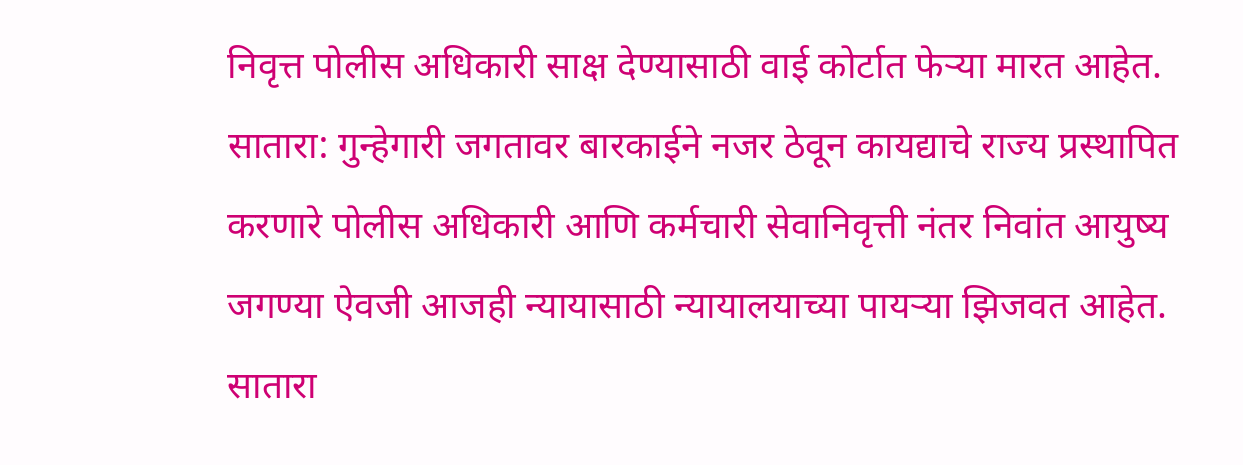निवृत्त पोलीस अधिकारी साक्ष देण्यासाठी वाई कोर्टात फेऱ्या मारत आहेत.
सातारा: गुन्हेगारी जगतावर बारकाईने नजर ठेवून कायद्याचे राज्य प्रस्थापित करणारे पोलीस अधिकारी आणि कर्मचारी सेवानिवृत्ती नंतर निवांत आयुष्य जगण्या ऐवजी आजही न्यायासाठी न्यायालयाच्या पायऱ्या झिजवत आहेत. सातारा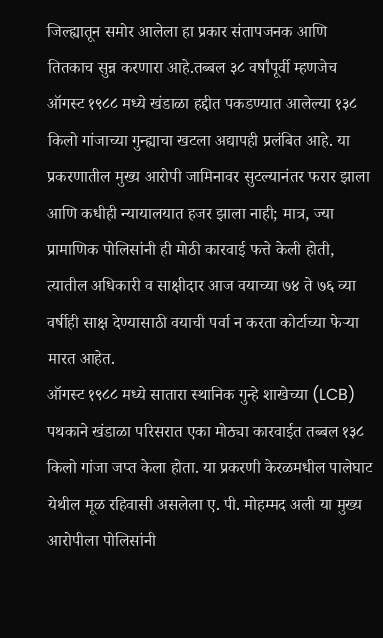जिल्ह्यातून समोर आलेला हा प्रकार संतापजनक आणि तितकाच सुन्न करणारा आहे.तब्बल ३८ वर्षांपूर्वी म्हणजेच ऑगस्ट १९८८ मध्ये खंडाळा हद्दीत पकडण्यात आलेल्या १३८ किलो गांजाच्या गुन्ह्याचा खटला अद्यापही प्रलंबित आहे. या प्रकरणातील मुख्य आरोपी जामिनावर सुटल्यानंतर फरार झाला आणि कधीही न्यायालयात हजर झाला नाही; मात्र, ज्या प्रामाणिक पोलिसांनी ही मोठी कारवाई फत्ते केली होती, त्यातील अधिकारी व साक्षीदार आज वयाच्या ७४ ते ७६ व्या वर्षीही साक्ष देण्यासाठी वयाची पर्वा न करता कोर्टाच्या फेऱ्या मारत आहेत.
ऑगस्ट १९८८ मध्ये सातारा स्थानिक गुन्हे शाखेच्या (LCB) पथकाने खंडाळा परिसरात एका मोठ्या कारवाईत तब्बल १३८ किलो गांजा जप्त केला होता. या प्रकरणी केरळमधील पालेघाट येथील मूळ रहिवासी असलेला ए. पी. मोहम्मद अली या मुख्य आरोपीला पोलिसांनी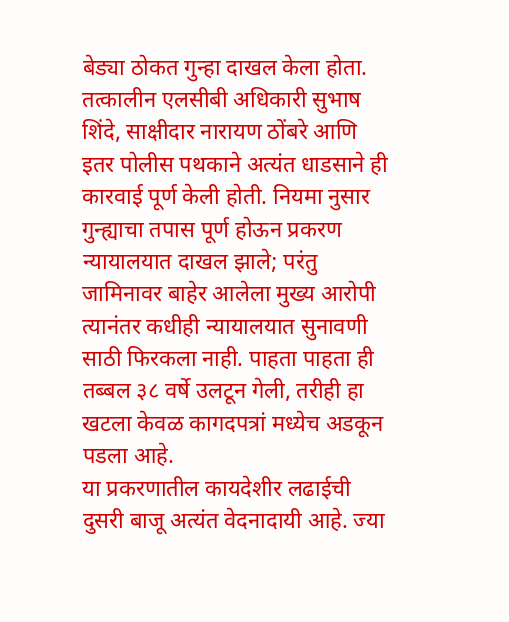बेड्या ठोकत गुन्हा दाखल केला होता. तत्कालीन एलसीबी अधिकारी सुभाष शिंदे, साक्षीदार नारायण ठोंबरे आणि इतर पोलीस पथकाने अत्यंत धाडसाने ही कारवाई पूर्ण केली होती. नियमा नुसार गुन्ह्याचा तपास पूर्ण होऊन प्रकरण न्यायालयात दाखल झाले; परंतु जामिनावर बाहेर आलेला मुख्य आरोपी त्यानंतर कधीही न्यायालयात सुनावणी साठी फिरकला नाही. पाहता पाहता ही तब्बल ३८ वर्षे उलटून गेली, तरीही हा खटला केवळ कागदपत्रां मध्येच अडकून पडला आहे.
या प्रकरणातील कायदेशीर लढाईची दुसरी बाजू अत्यंत वेदनादायी आहे. ज्या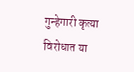गुन्हेगारी कृत्या विरोधात या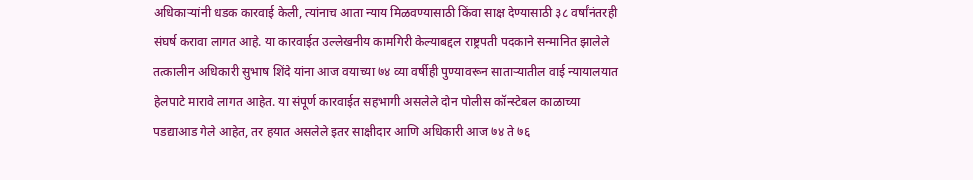अधिकाऱ्यांनी धडक कारवाई केली, त्यांनाच आता न्याय मिळवण्यासाठी किंवा साक्ष देण्यासाठी ३८ वर्षांनंतरही संघर्ष करावा लागत आहे. या कारवाईत उल्लेखनीय कामगिरी केल्याबद्दल राष्ट्रपती पदकाने सन्मानित झालेले तत्कालीन अधिकारी सुभाष शिंदे यांना आज वयाच्या ७४ व्या वर्षीही पुण्यावरून साताऱ्यातील वाई न्यायालयात हेलपाटे मारावे लागत आहेत. या संपूर्ण कारवाईत सहभागी असलेले दोन पोलीस कॉन्स्टेबल काळाच्या पडद्याआड गेले आहेत, तर हयात असलेले इतर साक्षीदार आणि अधिकारी आज ७४ ते ७६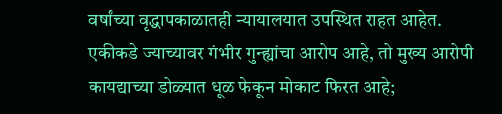वर्षांच्या वृद्धापकाळातही न्यायालयात उपस्थित राहत आहेत.
एकीकडे ज्याच्यावर गंभीर गुन्ह्यांचा आरोप आहे, तो मुख्य आरोपी कायद्याच्या डोळ्यात धूळ फेकून मोकाट फिरत आहे;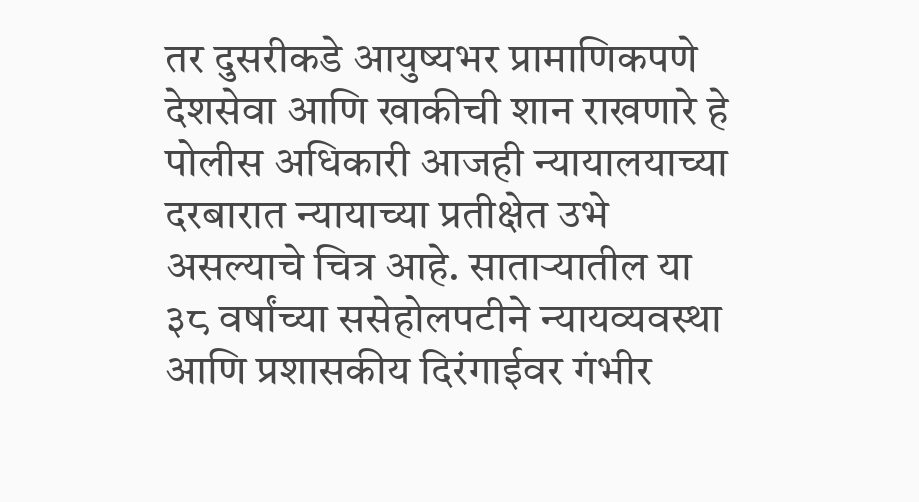तर दुसरीकडे आयुष्यभर प्रामाणिकपणे देशसेवा आणि खाकीची शान राखणारे हे पोलीस अधिकारी आजही न्यायालयाच्या दरबारात न्यायाच्या प्रतीक्षेत उभे असल्याचे चित्र आहे. साताऱ्यातील या ३८ वर्षांच्या ससेहोलपटीने न्यायव्यवस्था आणि प्रशासकीय दिरंगाईवर गंभीर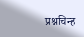प्रश्नचिन्ह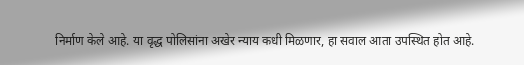निर्माण केले आहे. या वृद्ध पोलिसांना अखेर न्याय कधी मिळणार, हा सवाल आता उपस्थित होत आहे.